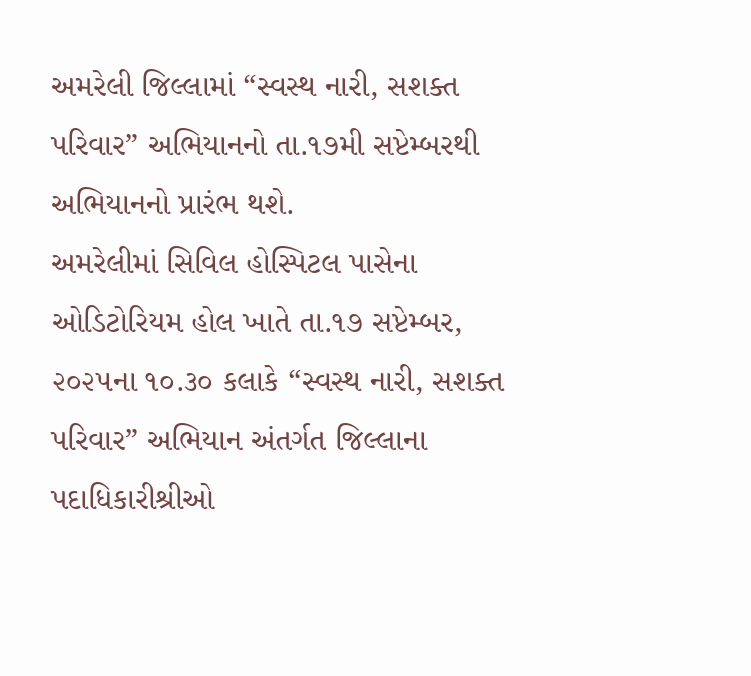અમરેલી જિલ્લામાં “સ્વસ્થ નારી, સશક્ત પરિવાર” અભિયાનનો તા.૧૭મી સપ્ટેમ્બરથી અભિયાનનો પ્રારંભ થશે.
અમરેલીમાં સિવિલ હોસ્પિટલ પાસેના ઓડિટોરિયમ હોલ ખાતે તા.૧૭ સપ્ટેમ્બર, ૨૦૨૫ના ૧૦.૩૦ કલાકે “સ્વસ્થ નારી, સશક્ત પરિવાર” અભિયાન અંતર્ગત જિલ્લાના પદાધિકારીશ્રીઓ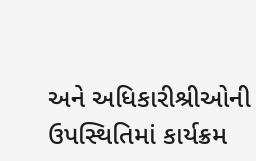અને અધિકારીશ્રીઓની ઉપસ્થિતિમાં કાર્યક્રમ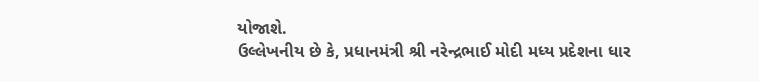યોજાશે.
ઉલ્લેખનીય છે કે, પ્રધાનમંત્રી શ્રી નરેન્દ્રભાઈ મોદી મધ્ય પ્રદેશના ધાર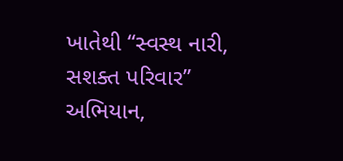ખાતેથી “સ્વસ્થ નારી, સશક્ત પરિવાર” અભિયાન,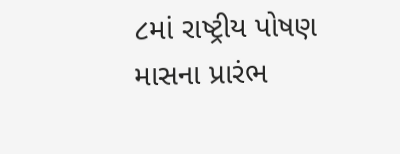૮માં રાષ્ટ્રીય પોષણ માસના પ્રારંભ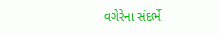વગેરેના સંદર્ભે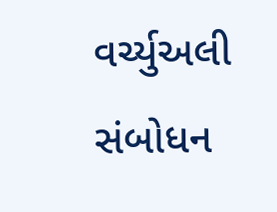વર્ચ્યુઅલી સંબોધન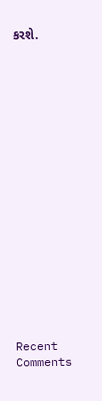કરશે.


















Recent Comments